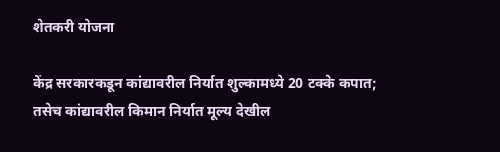शेतकरी योजना

केंद्र सरकारकडून कांद्यावरील निर्यात शुल्कामध्ये 20 टक्के कपात; तसेच कांद्यावरील किमान निर्यात मूल्य देखील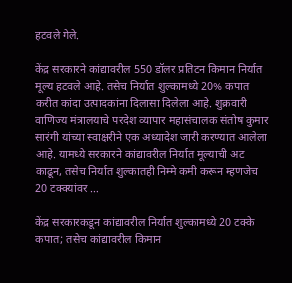हटवले गेले.

केंद्र सरकारने कांद्यावरील 550 डॉलर प्रतिटन किमान निर्यात मूल्य हटवले आहे. तसेच निर्यात शुल्कामध्ये 20% कपात करीत कांदा उत्पादकांना दिलासा दिलेला आहे. शुक्रवारी वाणिज्य मंत्रालयाचे परदेश व्यापार महासंचालक संतोष कुमार सारंगी यांच्या स्वाक्षरीने एक अध्यादेश जारी करण्यात आलेला आहे. यामध्ये सरकारने कांद्यावरील निर्यात मूल्याची अट काढून, तसेच निर्यात शुल्कातही निम्मे कमी करून म्हणजेच 20 टक्क्यांवर …

केंद्र सरकारकडून कांद्यावरील निर्यात शुल्कामध्ये 20 टक्के कपात; तसेच कांद्यावरील किमान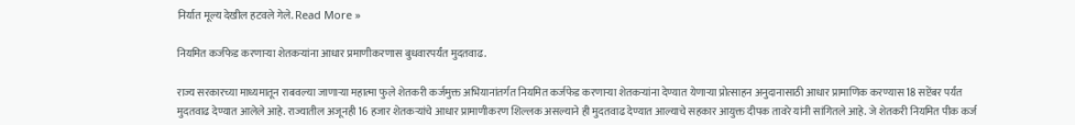निर्यात मूल्य देखील हटवले गेले. Read More »

नियमित कर्जफेड करणाऱ्या शेतकऱ्यांना आधार प्रमाणीकरणास बुधवारपर्यंत मुदतवाढ.

राज्य सरकारच्या माध्यमातून राबवल्या जाणाऱ्या महात्मा फुले शेतकरी कर्जमुक्त अभियानांतर्गत नियमित कर्जफेड करणाऱ्या शेतकऱ्यांना देण्यात येणाऱ्या प्रोत्साहन अनुदानासाठी आधार प्रामाणिक करण्यास 18 सप्टेंबर पर्यंत मुदतवाढ देण्यात आलेले आहे. राज्यातील अजूनही 16 हजार शेतकऱ्यांचे आधार प्रामाणीकरण शिल्लक असल्याने ही मुदतवाढ देण्यात आल्याचे सहकार आयुक्त दीपक तावरे यांनी सांगितले आहे. जे शेतकरी नियमित पीक कर्ज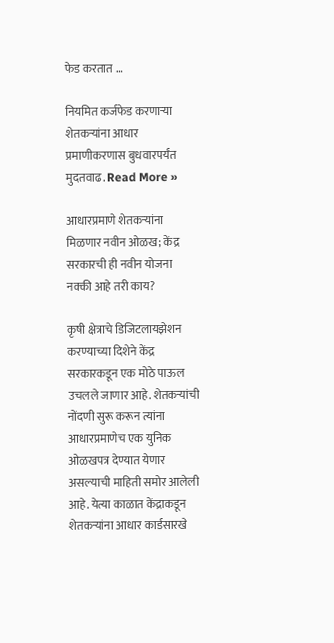फेड करतात …

नियमित कर्जफेड करणाऱ्या शेतकऱ्यांना आधार प्रमाणीकरणास बुधवारपर्यंत मुदतवाढ. Read More »

आधारप्रमाणे शेतकऱ्यांना मिळणार नवीन ओळख; केंद्र सरकारची ही नवीन योजना नक्की आहे तरी काय?

कृषी क्षेत्राचे डिजिटलायझेशन करण्याच्या दिशेने केंद्र सरकारकडून एक मोठे पाऊल उचलले जाणार आहे. शेतकऱ्यांची नोंदणी सुरू करून त्यांना आधारप्रमाणेच एक युनिक ओळखपत्र देण्यात येणार असल्याची माहिती समोर आलेली आहे. येत्या काळात केंद्राकडून शेतकऱ्यांना आधार कार्डसारखे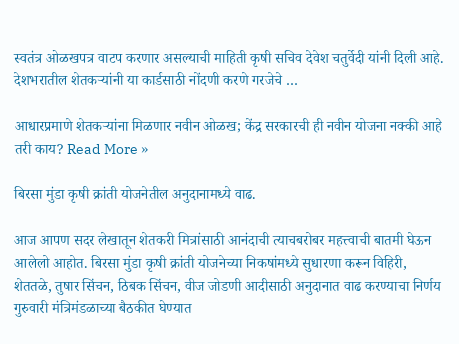स्वतंत्र ओळखपत्र वाटप करणार असल्याची माहिती कृषी सचिव देवेश चतुर्वेदी यांनी दिली आहे. देशभरातील शेतकऱ्यांनी या कार्डसाठी नोंदणी करणे गरजेचे …

आधारप्रमाणे शेतकऱ्यांना मिळणार नवीन ओळख; केंद्र सरकारची ही नवीन योजना नक्की आहे तरी काय? Read More »

बिरसा मुंडा कृषी क्रांती योजनेतील अनुदानामध्ये वाढ.

आज आपण सदर लेखातून शेतकरी मित्रांसाठी आनंदाची त्याचबरोबर महत्त्वाची बातमी घेऊन आलेलो आहोत. बिरसा मुंडा कृषी क्रांती योजनेच्या निकषांमध्ये सुधारणा करून विहिरी, शेततळे, तुषार सिंचन, ठिबक सिंचन, वीज जोडणी आदीसाठी अनुदानात वाढ करण्याचा निर्णय गुरुवारी मंत्रिमंडळाच्या बैठकीत घेण्यात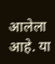आलेला आहे. या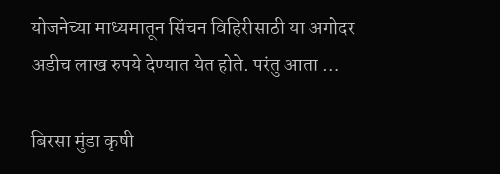योजनेच्या माध्यमातून सिंचन विहिरीसाठी या अगोदर अडीच लाख रुपये देण्यात येत होते. परंतु आता …

बिरसा मुंडा कृषी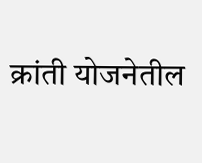क्रांती योजनेतील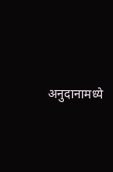अनुदानामध्ये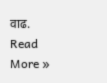वाढ. Read More »